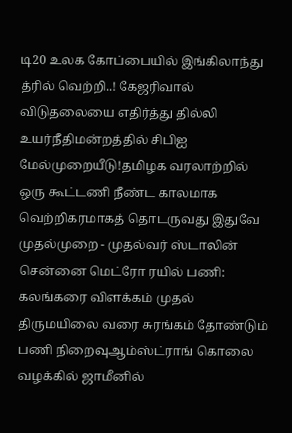டி20 உலக கோப்பையில் இங்கிலாந்து த்ரில் வெற்றி..! கேஜரிவால் விடுதலையை எதிர்த்து தில்லி உயர்நீதிமன்றத்தில் சிபிஐ மேல்முறையீடு!தமிழக வரலாற்றில் ஒரு கூட்டணி நீண்ட காலமாக வெற்றிகரமாகத் தொடருவது இதுவே முதல்முறை - முதல்வர் ஸ்டாலின் சென்னை மெட்ரோ ரயில் பணி: கலங்கரை விளக்கம் முதல் திருமயிலை வரை சுரங்கம் தோண்டும் பணி நிறைவுஆம்ஸ்ட்ராங் கொலை வழக்கில் ஜாமீனில்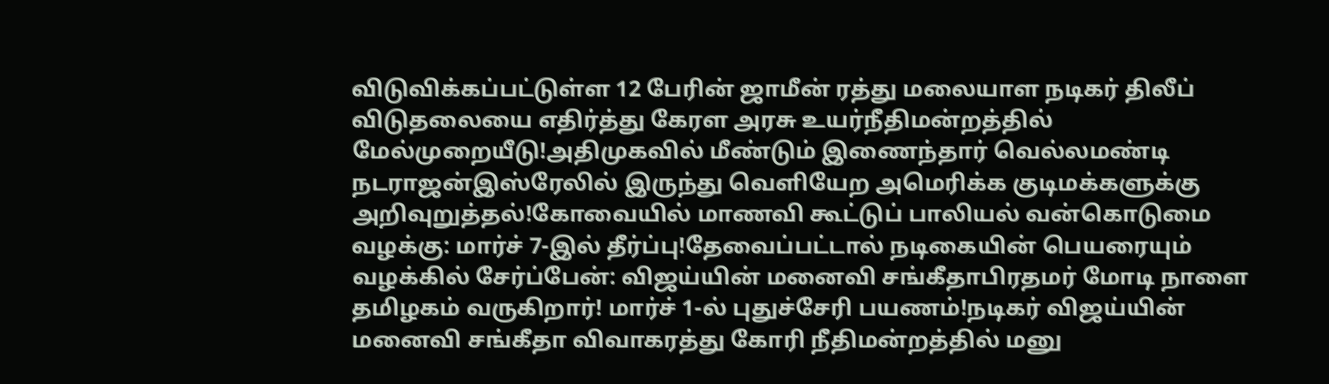விடுவிக்கப்பட்டுள்ள 12 பேரின் ஜாமீன் ரத்து மலையாள நடிகர் திலீப் விடுதலையை எதிர்த்து கேரள அரசு உயர்நீதிமன்றத்தில் மேல்முறையீடு!அதிமுகவில் மீண்டும் இணைந்தார் வெல்லமண்டி நடராஜன்இஸ்ரேலில் இருந்து வெளியேற அமெரிக்க குடிமக்களுக்கு அறிவுறுத்தல்!கோவையில் மாணவி கூட்டுப் பாலியல் வன்கொடுமை வழக்கு: மார்ச் 7-இல் தீர்ப்பு!தேவைப்பட்டால் நடிகையின் பெயரையும் வழக்கில் சேர்ப்பேன்: விஜய்யின் மனைவி சங்கீதாபிரதமர் மோடி நாளை தமிழகம் வருகிறார்! மார்ச் 1-ல் புதுச்சேரி பயணம்!நடிகர் விஜய்யின் மனைவி சங்கீதா விவாகரத்து கோரி நீதிமன்றத்தில் மனு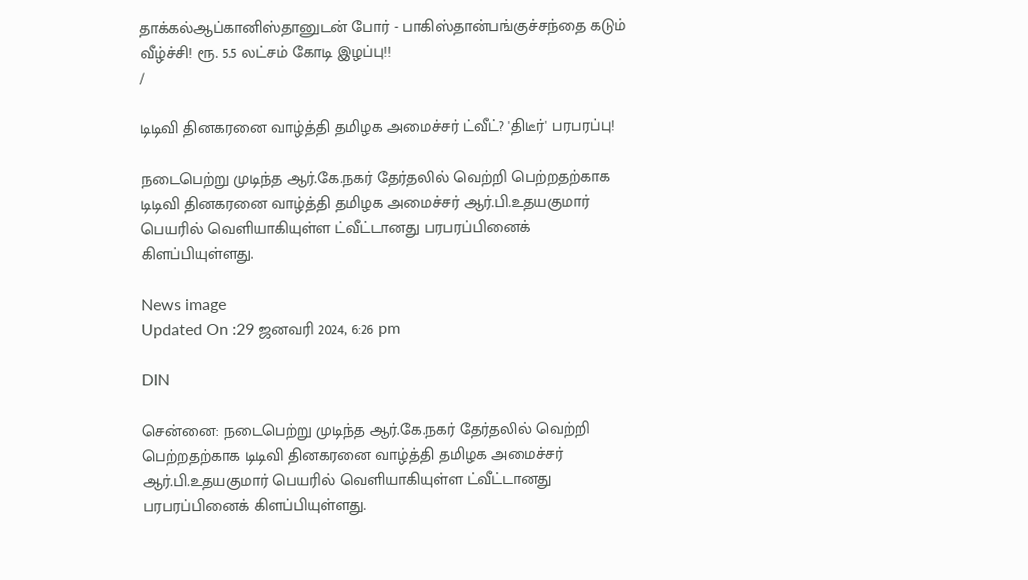தாக்கல்ஆப்கானிஸ்தானுடன் போர் - பாகிஸ்தான்பங்குச்சந்தை கடும் வீழ்ச்சி! ரூ. 5.5 லட்சம் கோடி இழப்பு!!
/

டிடிவி தினகரனை வாழ்த்தி தமிழக அமைச்சர் ட்வீட்? 'திடீர்' பரபரப்பு!

நடைபெற்று முடிந்த ஆர்.கே.நகர் தேர்தலில் வெற்றி பெற்றதற்காக டிடிவி தினகரனை வாழ்த்தி தமிழக அமைச்சர் ஆர்.பி.உதயகுமார் பெயரில் வெளியாகியுள்ள ட்வீட்டானது பரபரப்பினைக் கிளப்பியுள்ளது.

News image
Updated On :29 ஜனவரி 2024, 6:26 pm

DIN

சென்னை: நடைபெற்று முடிந்த ஆர்.கே.நகர் தேர்தலில் வெற்றி பெற்றதற்காக டிடிவி தினகரனை வாழ்த்தி தமிழக அமைச்சர் ஆர்.பி.உதயகுமார் பெயரில் வெளியாகியுள்ள ட்வீட்டானது பரபரப்பினைக் கிளப்பியுள்ளது.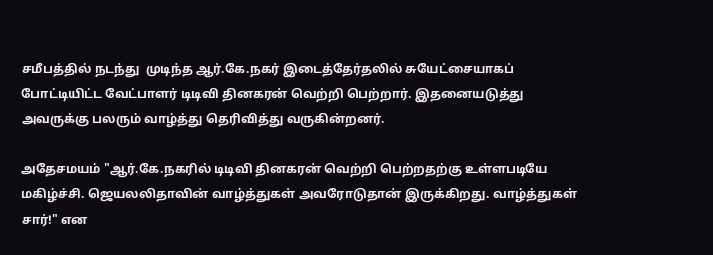சமீபத்தில் நடந்து  முடிந்த ஆர்.கே.நகர் இடைத்தேர்தலில் சுயேட்சையாகப் போட்டியிட்ட வேட்பாளர் டிடிவி தினகரன் வெற்றி பெற்றார். இதனையடுத்து அவருக்கு பலரும் வாழ்த்து தெரிவித்து வருகின்றனர்.

அதேசமயம் "ஆர்.கே.நகரில் டிடிவி தினகரன் வெற்றி பெற்றதற்கு உள்ளபடியே மகிழ்ச்சி. ஜெயலலிதாவின் வாழ்த்துகள் அவரோடுதான் இருக்கிறது. வாழ்த்துகள் சார்!" என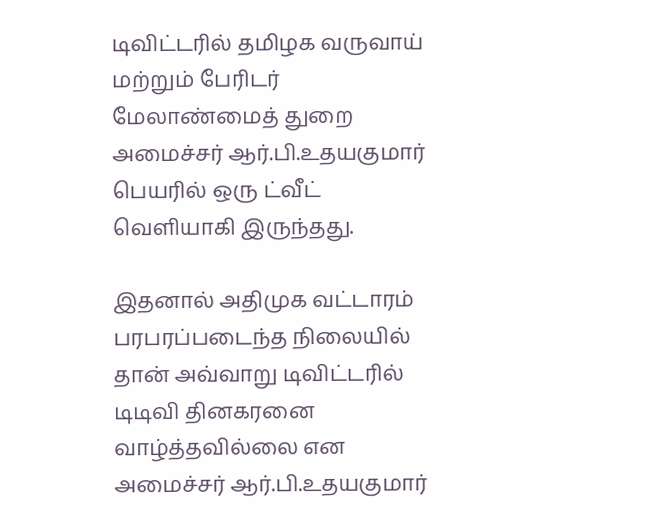டிவிட்டரில் தமிழக வருவாய் மற்றும் பேரிடர் மேலாண்மைத் துறை அமைச்சர் ஆர்.பி.உதயகுமார் பெயரில் ஒரு ட்வீட் வெளியாகி இருந்தது.

இதனால் அதிமுக வட்டாரம் பரபரப்படைந்த நிலையில் தான் அவ்வாறு டிவிட்டரில் டிடிவி தினகரனை வாழ்த்தவில்லை என அமைச்சர் ஆர்.பி.உதயகுமார்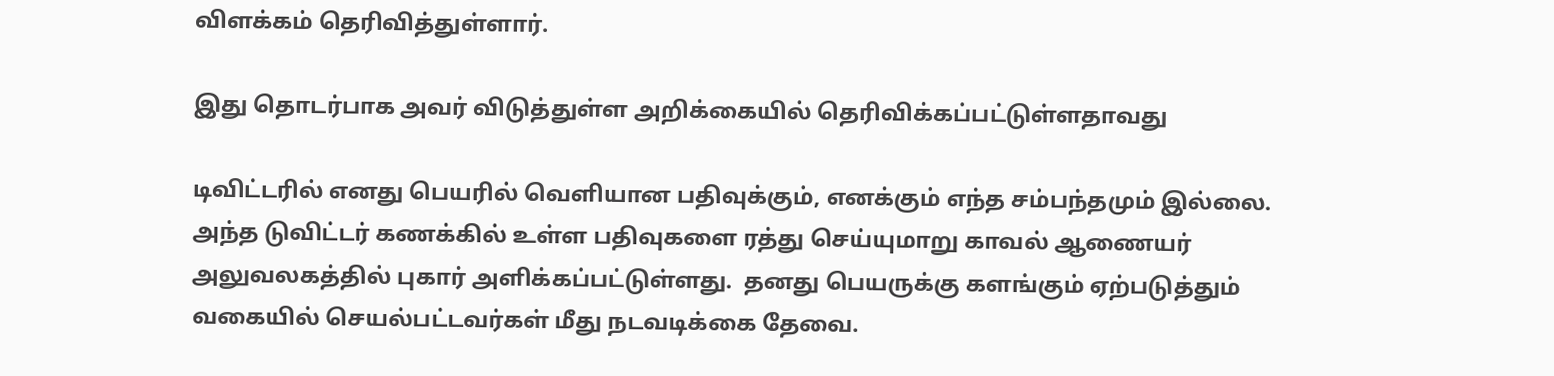விளக்கம் தெரிவித்துள்ளார்.

இது தொடர்பாக அவர் விடுத்துள்ள அறிக்கையில் தெரிவிக்கப்பட்டுள்ளதாவது

டிவிட்டரில் எனது பெயரில் வெளியான பதிவுக்கும், எனக்கும் எந்த சம்பந்தமும் இல்லை. அந்த டுவிட்டர் கணக்கில் உள்ள பதிவுகளை ரத்து செய்யுமாறு காவல் ஆணையர் அலுவலகத்தில் புகார் அளிக்கப்பட்டுள்ளது.  தனது பெயருக்கு களங்கும் ஏற்படுத்தும் வகையில் செயல்பட்டவர்கள் மீது நடவடிக்கை தேவை.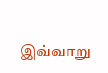இவ்வாறு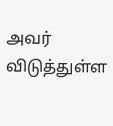அவர் விடுத்துள்ள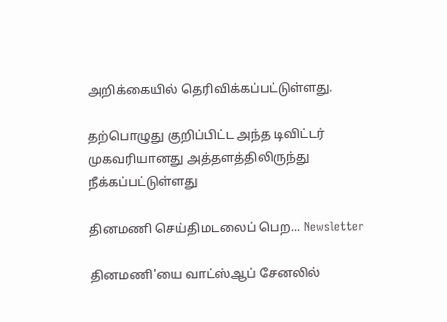அறிக்கையில் தெரிவிக்கப்பட்டுள்ளது.

தற்பொழுது குறிப்பிட்ட அந்த டிவிட்டர் முகவரியானது அத்தளத்திலிருந்து நீக்கப்பட்டுள்ளது

தினமணி செய்திமடலைப் பெற... Newsletter

தினமணி'யை வாட்ஸ்ஆப் சேனலில்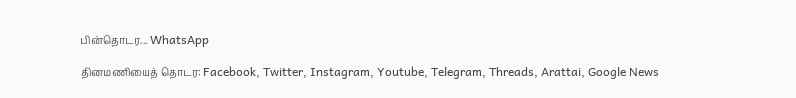பின்தொடர... WhatsApp

தினமணியைத் தொடர: Facebook, Twitter, Instagram, Youtube, Telegram, Threads, Arattai, Google News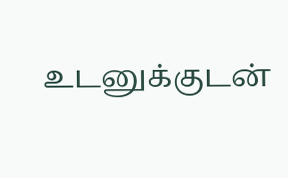உடனுக்குடன்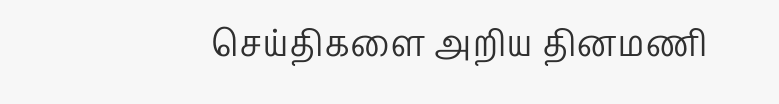செய்திகளை அறிய தினமணி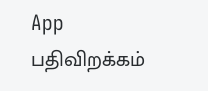App பதிவிறக்கம்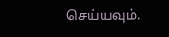செய்யவும்.